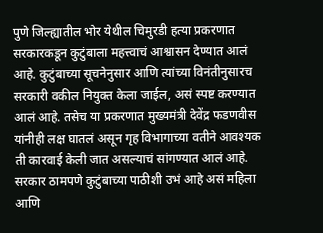पुणे जिल्ह्यातील भोर येथील चिमुरडी हत्या प्रकरणात सरकारकडून कुटुंबाला महत्त्वाचं आश्वासन देण्यात आलं आहे. कुटुंबाच्या सूचनेनुसार आणि त्यांच्या विनंतीनुसारच सरकारी वकील नियुक्त केला जाईल, असं स्पष्ट करण्यात आलं आहे. तसेच या प्रकरणात मुख्यमंत्री देवेंद्र फडणवीस यांनीही लक्ष घातलं असून गृह विभागाच्या वतीने आवश्यक ती कारवाई केली जात असल्याचं सांगण्यात आलं आहे. सरकार ठामपणे कुटुंबाच्या पाठीशी उभं आहे असं महिला आणि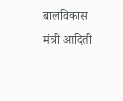बालविकास मंत्री आदिती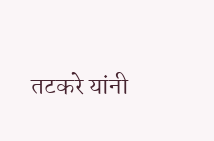तटकरे यांनी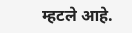म्हटले आहे.